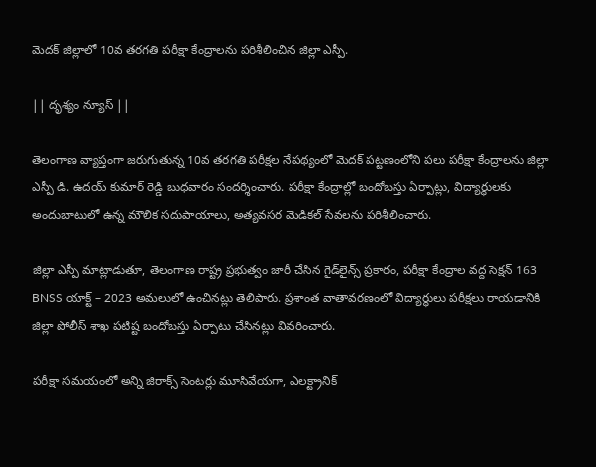మెదక్ జిల్లాలో 10వ తరగతి పరీక్షా కేంద్రాలను పరిశీలించిన జిల్లా ఎస్పీ.

|| దృశ్యం న్యూస్ ||

తెలంగాణ వ్యాప్తంగా జరుగుతున్న 10వ తరగతి పరీక్షల నేపథ్యంలో మెదక్ పట్టణంలోని పలు పరీక్షా కేంద్రాలను జిల్లా ఎస్పీ డి. ఉదయ్ కుమార్ రెడ్డి బుధవారం సందర్శించారు. పరీక్షా కేంద్రాల్లో బందోబస్తు ఏర్పాట్లు, విద్యార్థులకు అందుబాటులో ఉన్న మౌలిక సదుపాయాలు, అత్యవసర మెడికల్ సేవలను పరిశీలించారు.

జిల్లా ఎస్పీ మాట్లాడుతూ, తెలంగాణ రాష్ట్ర ప్రభుత్వం జారీ చేసిన గైడ్‌లైన్స్‌ ప్రకారం, పరీక్షా కేంద్రాల వద్ద సెక్షన్ 163 BNSS యాక్ట్ – 2023 అమలులో ఉంచినట్లు తెలిపారు. ప్రశాంత వాతావరణంలో విద్యార్థులు పరీక్షలు రాయడానికి జిల్లా పోలీస్ శాఖ పటిష్ట బందోబస్తు ఏర్పాటు చేసినట్లు వివరించారు.

పరీక్షా సమయంలో అన్ని జిరాక్స్ సెంటర్లు మూసివేయగా, ఎలక్ట్రానిక్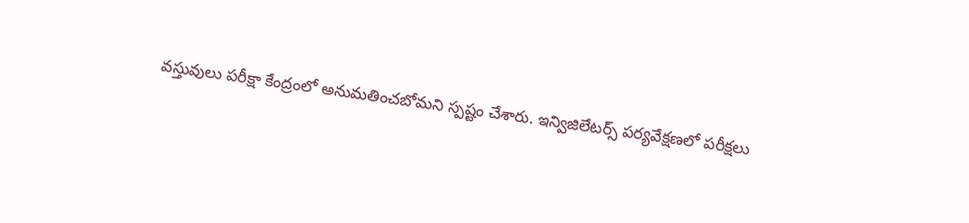వస్తువులు పరీక్షా కేంద్రంలో అనుమతించబోమని స్పష్టం చేశారు. ఇన్విజిలేటర్స్ పర్యవేక్షణలో పరీక్షలు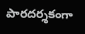పారదర్శకంగా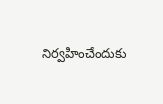నిర్వహించేందుకు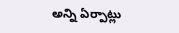అన్ని ఏర్పాట్లు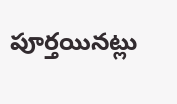పూర్తయినట్లు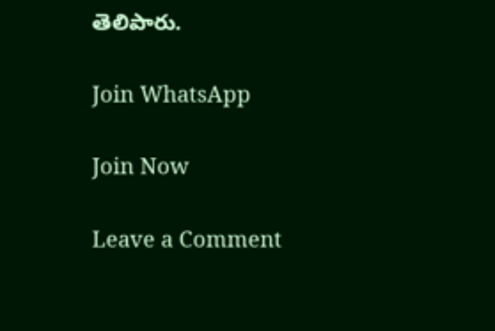తెలిపారు.

Join WhatsApp

Join Now

Leave a Comment